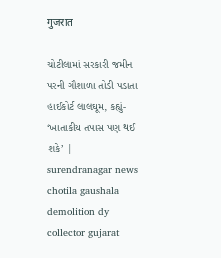गुजरात

ચોટીલામાં સરકારી જમીન પરની ગૌશાળા તોડી પડાતા હાઈકોર્ટ લાલઘૂમ, કહ્યું- ‘ખાતાકીય તપાસ પણ થઈ શકે’ | surendranagar news chotila gaushala demolition dy collector gujarat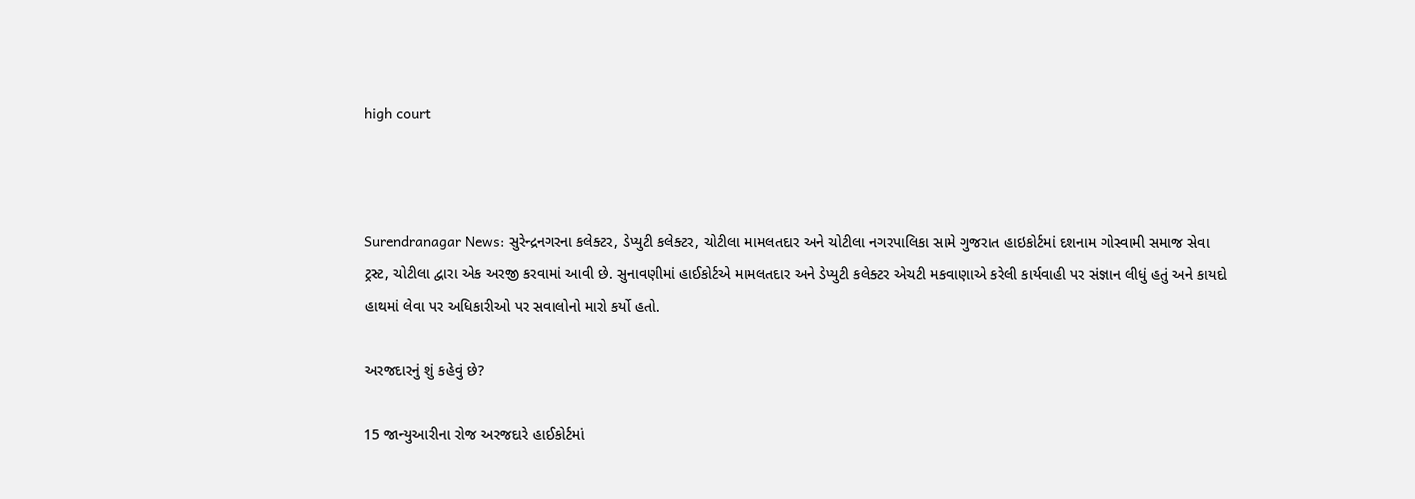high court



Surendranagar News: સુરેન્દ્રનગરના કલેક્ટર, ડેપ્યુટી કલેક્ટર, ચોટીલા મામલતદાર અને ચોટીલા નગરપાલિકા સામે ગુજરાત હાઇકોર્ટમાં દશનામ ગોસ્વામી સમાજ સેવા ટ્રસ્ટ, ચોટીલા દ્વારા એક અરજી કરવામાં આવી છે. સુનાવણીમાં હાઈકોર્ટએ મામલતદાર અને ડેપ્યુટી કલેક્ટર એચટી મકવાણાએ કરેલી કાર્યવાહી પર સંજ્ઞાન લીધું હતું અને કાયદો હાથમાં લેવા પર અધિકારીઓ પર સવાલોનો મારો કર્યો હતો.

અરજદારનું શું કહેવું છે?

15 જાન્યુઆરીના રોજ અરજદારે હાઈકોર્ટમાં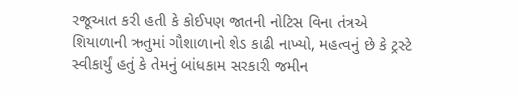રજૂઆત કરી હતી કે કોઈપણ જાતની નોટિસ વિના તંત્રએ શિયાળાની ઋતુમાં ગૌશાળાનો શેડ કાઢી નાખ્યો, મહત્વનું છે કે ટ્રસ્ટે સ્વીકાર્યું હતું કે તેમનું બાંધકામ સરકારી જમીન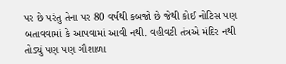પર છે પરંતુ તેના પર 80 વર્ષથી કબજો છે જેથી કોઈ નોટિસ પણ બતાવવામાં કે આપવામાં આવી નથી. વહીવટી તંત્રએ મંદિર નથી તોડ્યું પણ પણ ગૌશાળા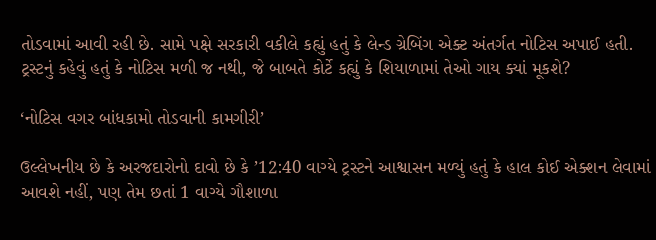તોડવામાં આવી રહી છે. સામે પક્ષે સરકારી વકીલે કહ્યું હતું કે લેન્ડ ગ્રેબિંગ એક્ટ અંતર્ગત નોટિસ અપાઈ હતી. ટ્રસ્ટનું કહેવું હતું કે નોટિસ મળી જ નથી, જે બાબતે કોર્ટે કહ્યું કે શિયાળામાં તેઓ ગાય ક્યાં મૂકશે?

‘નોટિસ વગર બાંધકામો તોડવાની કામગીરી’

ઉલ્લેખનીય છે કે અરજદારોનો દાવો છે કે ’12:40 વાગ્યે ટ્રસ્ટને આશ્વાસન મળ્યું હતું કે હાલ કોઈ એક્શન લેવામાં આવશે નહીં, પણ તેમ છતાં 1 વાગ્યે ગૌશાળા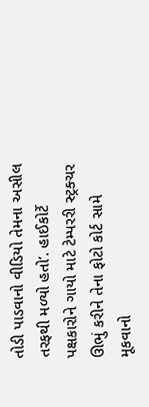તોડી પાડવાનો વીડિયો તેમના અસીલ તરફથી મળ્યો હતો’. હાઈકોર્ટે પક્ષકારોને ગાયો માટે ટેમ્પરરી સ્ટ્રક્ચર ઊભું કરીને તેના ફોટો કોર્ટ સામે મૂકવાનો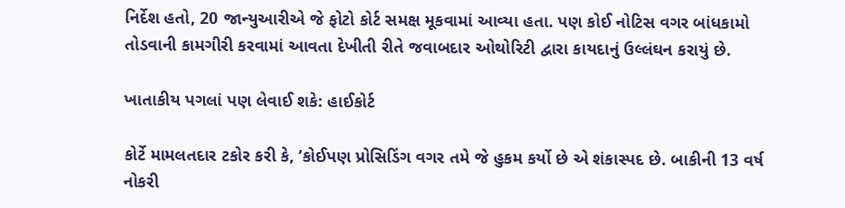નિર્દેશ હતો, 20 જાન્યુઆરીએ જે ફોટો કોર્ટ સમક્ષ મૂકવામાં આવ્યા હતા. પણ કોઈ નોટિસ વગર બાંધકામો તોડવાની કામગીરી કરવામાં આવતા દેખીતી રીતે જવાબદાર ઓથોરિટી દ્વારા કાયદાનું ઉલ્લંઘન કરાયું છે.

ખાતાકીય પગલાં પણ લેવાઈ શકે: હાઈકોર્ટ

કોર્ટે મામલતદાર ટકોર કરી કે, ‘કોઈપણ પ્રોસિડિંગ વગર તમે જે હુકમ કર્યો છે એ શંકાસ્પદ છે. બાકીની 13 વર્ષ નોકરી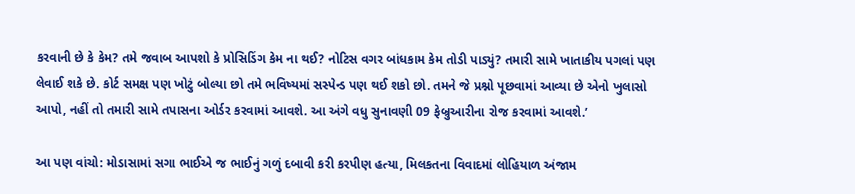કરવાની છે કે કેમ? તમે જવાબ આપશો કે પ્રોસિડિંગ કેમ ના થઈ? નોટિસ વગર બાંધકામ કેમ તોડી પાડ્યું? તમારી સામે ખાતાકીય પગલાં પણ લેવાઈ શકે છે. કોર્ટ સમક્ષ પણ ખોટું બોલ્યા છો તમે ભવિષ્યમાં સસ્પેન્ડ પણ થઈ શકો છો. તમને જે પ્રશ્નો પૂછવામાં આવ્યા છે એનો ખુલાસો આપો, નહીં તો તમારી સામે તપાસના ઓર્ડર કરવામાં આવશે. આ અંગે વધુ સુનાવણી 09 ફેબ્રુઆરીના રોજ કરવામાં આવશે.’

આ પણ વાંચો: મોડાસામાં સગા ભાઈએ જ ભાઈનું ગળું દબાવી કરી કરપીણ હત્યા, મિલકતના વિવાદમાં લોહિયાળ અંજામ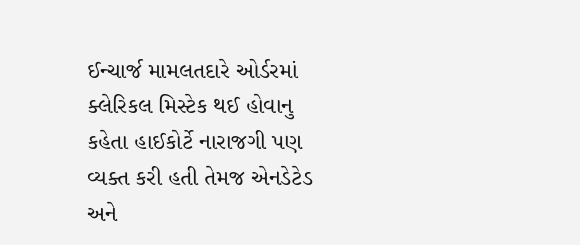ઈન્ચાર્જ મામલતદારે ઓર્ડરમાં ક્લેરિકલ મિસ્ટેક થઈ હોવાનુ કહેતા હાઈકોર્ટે નારાજગી પણ વ્યક્ત કરી હતી તેમજ એનડેટેડ અને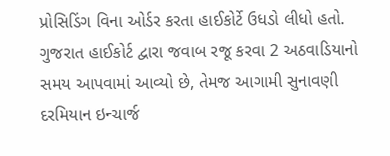પ્રોસિડિંગ વિના ઓર્ડર કરતા હાઈકોર્ટે ઉધડો લીધો હતો. ગુજરાત હાઈકોર્ટ દ્વારા જવાબ રજૂ કરવા 2 અઠવાડિયાનો સમય આપવામાં આવ્યો છે, તેમજ આગામી સુનાવણી દરમિયાન ઇન્ચાર્જ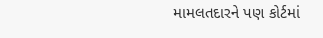મામલતદારને પણ કોર્ટમાં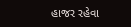હાજર રહેવા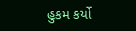હુકમ કર્યો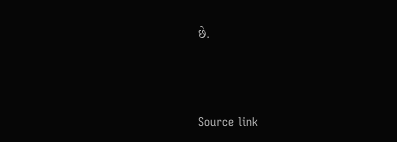છે.



Source link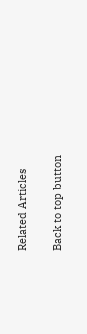Related Articles

Back to top button